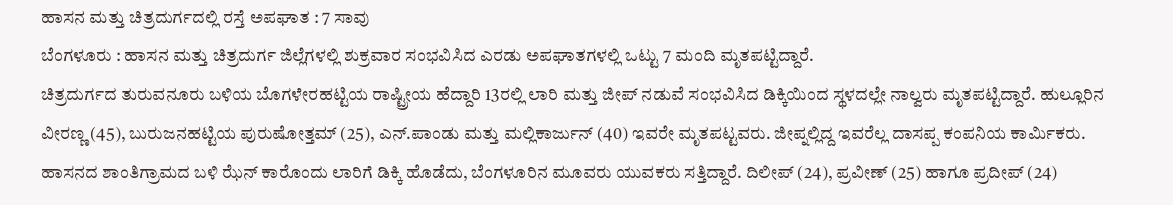ಹಾಸನ ಮತ್ತು ಚಿತ್ರದುರ್ಗದಲ್ಲಿ ರಸ್ತೆ ಅಪಘಾತ : 7 ಸಾವು
ಬೆಂಗಳೂರು : ಹಾಸನ ಮತ್ತು ಚಿತ್ರದುರ್ಗ ಜಿಲ್ಲೆಗಳಲ್ಲಿ ಶುಕ್ರವಾರ ಸಂಭವಿಸಿದ ಎರಡು ಅಪಘಾತಗಳಲ್ಲಿ ಒಟ್ಟು 7 ಮಂದಿ ಮೃತಪಟ್ಟಿದ್ದಾರೆ.
ಚಿತ್ರದುರ್ಗದ ತುರುವನೂರು ಬಳಿಯ ಬೊಗಳೇರಹಟ್ಟಿಯ ರಾಷ್ಟ್ರೀಯ ಹೆದ್ದಾರಿ 13ರಲ್ಲಿ ಲಾರಿ ಮತ್ತು ಜೀಪ್ ನಡುವೆ ಸಂಭವಿಸಿದ ಡಿಕ್ಕಿಯಿಂದ ಸ್ಥಳದಲ್ಲೇ ನಾಲ್ವರು ಮೃತಪಟ್ಟಿದ್ದಾರೆ. ಹುಲ್ಲೂರಿನ ವೀರಣ್ಣ (45), ಬುರುಜನಹಟ್ಟಿಯ ಪುರುಷೋತ್ತಮ್ (25), ಎನ್.ಪಾಂಡು ಮತ್ತು ಮಲ್ಲಿಕಾರ್ಜುನ್ (40) ಇವರೇ ಮೃತಪಟ್ಟವರು. ಜೀಪ್ನಲ್ಲಿದ್ದ ಇವರೆಲ್ಲ ದಾಸಪ್ಪ ಕಂಪನಿಯ ಕಾರ್ಮಿಕರು.
ಹಾಸನದ ಶಾಂತಿಗ್ರಾಮದ ಬಳಿ ಝೆನ್ ಕಾರೊಂದು ಲಾರಿಗೆ ಡಿಕ್ಕಿ ಹೊಡೆದು, ಬೆಂಗಳೂರಿನ ಮೂವರು ಯುವಕರು ಸತ್ತಿದ್ದಾರೆ. ದಿಲೀಪ್ (24), ಪ್ರವೀಣ್ (25) ಹಾಗೂ ಪ್ರದೀಪ್ (24)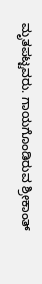ಮೃತಪಟ್ಟವರು. ಗಾಯಗೊಂಡಿರುವ ಶ್ರೀಕಾಂತ್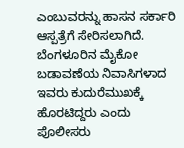ಎಂಬುವರನ್ನು ಹಾಸನ ಸರ್ಕಾರಿ ಆಸ್ಪತ್ರೆಗೆ ಸೇರಿಸಲಾಗಿದೆ. ಬೆಂಗಳೂರಿನ ಮೈಕೋ ಬಡಾವಣೆಯ ನಿವಾಸಿಗಳಾದ ಇವರು ಕುದುರೆಮುಖಕ್ಕೆ ಹೊರಟಿದ್ದರು ಎಂದು ಪೊಲೀಸರು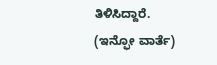ತಿಳಿಸಿದ್ದಾರೆ.
(ಇನ್ಫೋ ವಾರ್ತೆ)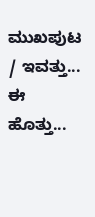ಮುಖಪುಟ / ಇವತ್ತು... ಈ ಹೊತ್ತು...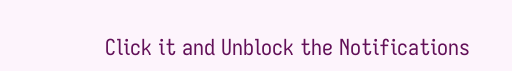Click it and Unblock the Notifications